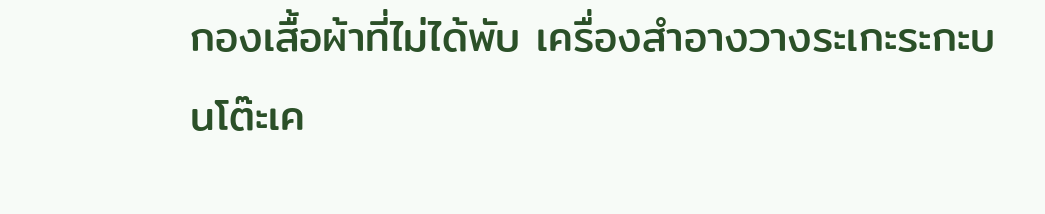กองเสื้อผ้าที่ไม่ได้พับ เครื่องสำอางวางระเกะระกะบนโต๊ะเค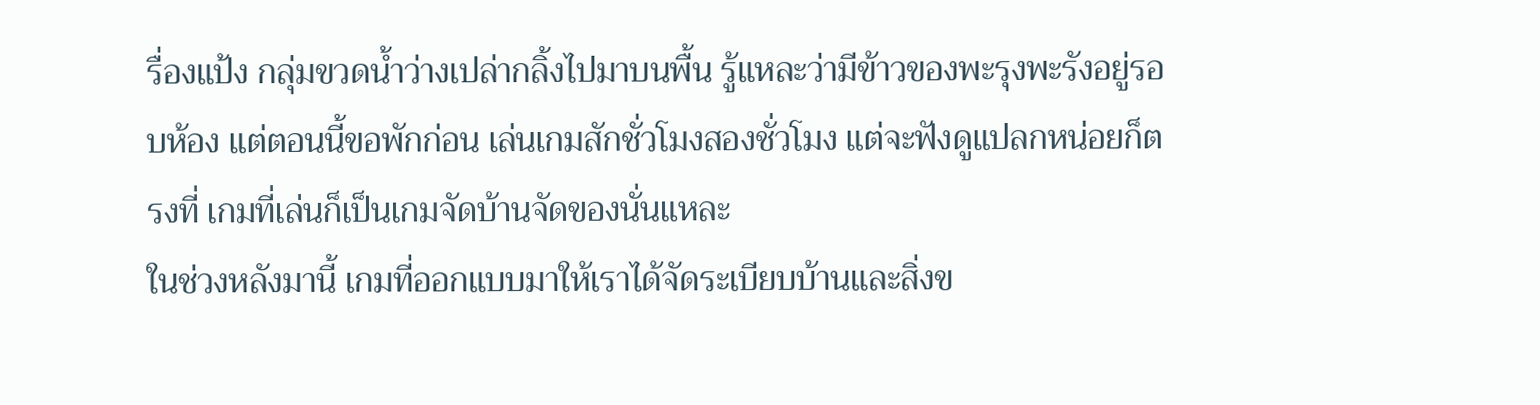รื่องแป้ง กลุ่มขวดน้ำว่างเปล่ากลิ้งไปมาบนพื้น รู้แหละว่ามีข้าวของพะรุงพะรังอยู่รอบห้อง แต่ตอนนี้ขอพักก่อน เล่นเกมสักชั่วโมงสองชั่วโมง แต่จะฟังดูแปลกหน่อยก็ตรงที่ เกมที่เล่นก็เป็นเกมจัดบ้านจัดของนั่นแหละ
ในช่วงหลังมานี้ เกมที่ออกแบบมาให้เราได้จัดระเบียบบ้านและสิ่งข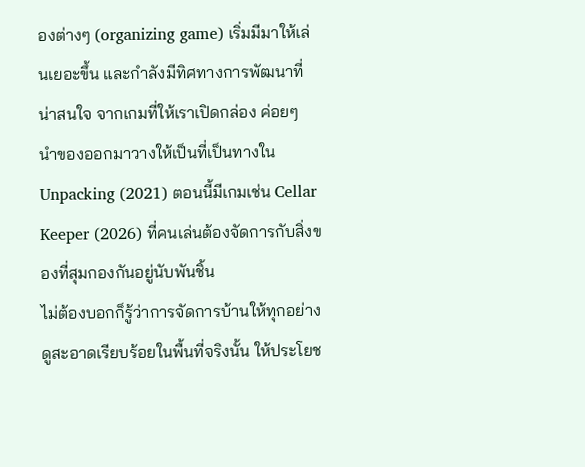องต่างๆ (organizing game) เริ่มมีมาให้เล่นเยอะขึ้น และกำลังมีทิศทางการพัฒนาที่น่าสนใจ จากเกมที่ให้เราเปิดกล่อง ค่อยๆ นำของออกมาวางให้เป็นที่เป็นทางใน Unpacking (2021) ตอนนี้มีเกมเช่น Cellar Keeper (2026) ที่คนเล่นต้องจัดการกับสิ่งของที่สุมกองกันอยู่นับพันชิ้น
ไม่ต้องบอกก็รู้ว่าการจัดการบ้านให้ทุกอย่างดูสะอาดเรียบร้อยในพื้นที่จริงนั้น ให้ประโยช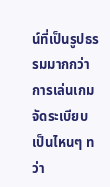น์ที่เป็นรูปธรรมมากกว่าการเล่นเกมจัดระเบียบเป็นไหนๆ ทว่า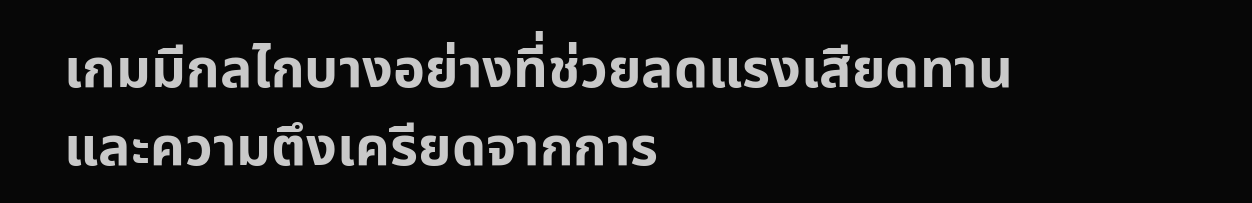เกมมีกลไกบางอย่างที่ช่วยลดแรงเสียดทานและความตึงเครียดจากการ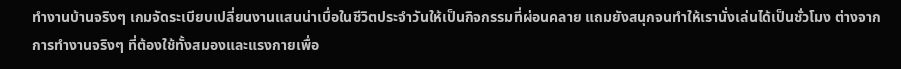ทำงานบ้านจริงๆ เกมจัดระเบียบเปลี่ยนงานแสนน่าเบื่อในชีวิตประจำวันให้เป็นกิจกรรมที่ผ่อนคลาย แถมยังสนุกจนทำให้เรานั่งเล่นได้เป็นชั่วโมง ต่างจากการทำงานจริงๆ ที่ต้องใช้ทั้งสมองและแรงกายเพื่อ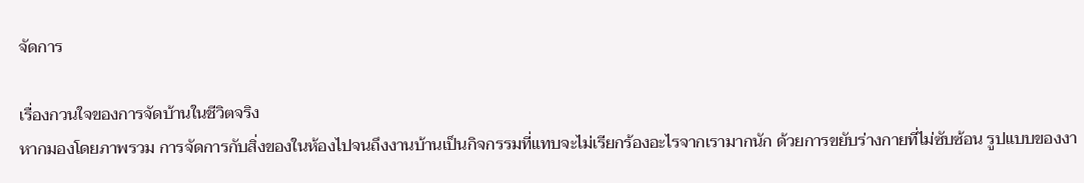จัดการ

เรื่องกวนใจของการจัดบ้านในชีวิตจริง
หากมองโดยภาพรวม การจัดการกับสิ่งของในห้องไปจนถึงงานบ้านเป็นกิจกรรมที่แทบจะไม่เรียกร้องอะไรจากเรามากนัก ด้วยการขยับร่างกายที่ไม่ซับซ้อน รูปแบบของงา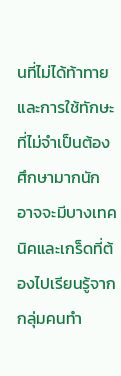นที่ไม่ได้ท้าทาย และการใช้ทักษะที่ไม่จำเป็นต้องศึกษามากนัก อาจจะมีบางเทคนิคและเกร็ดที่ต้องไปเรียนรู้จากกลุ่มคนทำ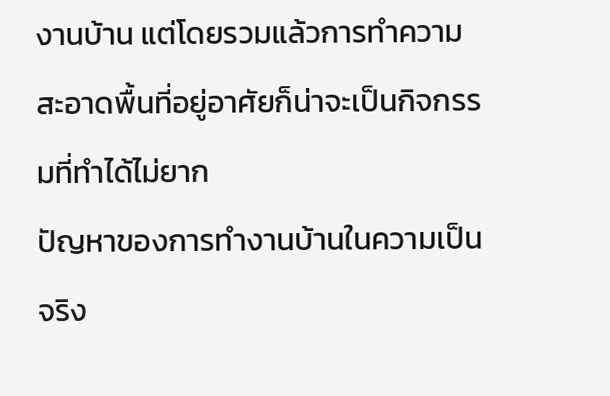งานบ้าน แต่โดยรวมแล้วการทำความสะอาดพื้นที่อยู่อาศัยก็น่าจะเป็นกิจกรรมที่ทำได้ไม่ยาก
ปัญหาของการทำงานบ้านในความเป็นจริง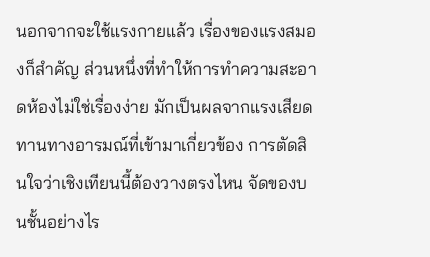นอกจากจะใช้แรงกายแล้ว เรื่องของแรงสมองก็สำคัญ ส่วนหนึ่งที่ทำให้การทำความสะอาดห้องไม่ใช่เรื่องง่าย มักเป็นผลจากแรงเสียดทานทางอารมณ์ที่เข้ามาเกี่ยวข้อง การตัดสินใจว่าเชิงเทียนนี้ต้องวางตรงไหน จัดของบนชั้นอย่างไร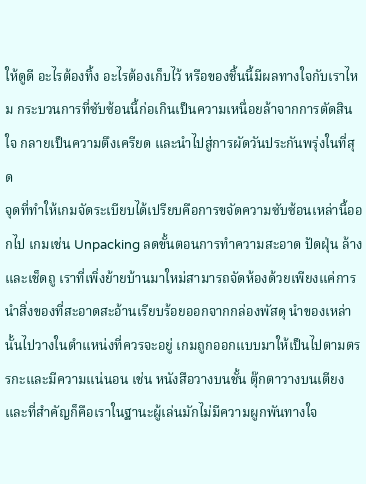ให้ดูดี อะไรต้องทิ้ง อะไรต้องเก็บไว้ หรือของชิ้นนี้มีผลทางใจกับเราไหม กระบวนการที่ซับซ้อนนี้ก่อเกินเป็นความเหนื่อยล้าจากการตัดสินใจ กลายเป็นความตึงเครียด และนำไปสู่การผัดวันประกันพรุ่งในที่สุด
จุดที่ทำให้เกมจัดระเบียบได้เปรียบคือการขจัดความซับซ้อนเหล่านี้ออกไป เกมเช่น Unpacking ลดขั้นตอนการทำความสะอาด ปัดฝุ่น ล้าง และเช็ดถู เราที่เพิ่งย้ายบ้านมาใหม่สามารถจัดห้องด้วยเพียงแค่การนำสิ่งของที่สะอาดสะอ้านเรียบร้อยออกจากกล่องพัสดุ นำของเหล่านั้นไปวางในตำแหน่งที่ควรจะอยู่ เกมถูกออกแบบมาให้เป็นไปตามตรรกะและมีความแน่นอน เช่น หนังสือวางบนชั้น ตุ๊กตาวางบนเตียง และที่สำคัญก็คือเราในฐานะผู้เล่นมักไม่มีความผูกพันทางใจ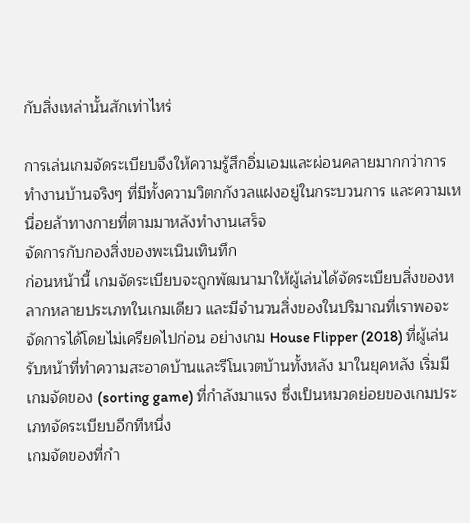กับสิ่งเหล่านั้นสักเท่าไหร่

การเล่นเกมจัดระเบียบจึงให้ความรู้สึกอิ่มเอมและผ่อนคลายมากกว่าการทำงานบ้านจริงๆ ที่มีทั้งความวิตกกังวลแฝงอยู่ในกระบวนการ และความเหนื่อยล้าทางกายที่ตามมาหลังทำงานเสร็จ
จัดการกับกองสิ่งของพะเนินเทินทึก
ก่อนหน้านี้ เกมจัดระเบียบจะถูกพัฒนามาให้ผู้เล่นได้จัดระเบียบสิ่งของหลากหลายประเภทในเกมเดียว และมีจำนวนสิ่งของในปริมาณที่เราพอจะจัดการได้โดยไม่เครียดไปก่อน อย่างเกม House Flipper (2018) ที่ผู้เล่นรับหน้าที่ทำความสะอาดบ้านและรีโนเวตบ้านทั้งหลัง มาในยุคหลัง เริ่มมีเกมจัดของ (sorting game) ที่กำลังมาแรง ซึ่งเป็นหมวดย่อยของเกมประเภทจัดระเบียบอีกทีหนึ่ง
เกมจัดของที่กำ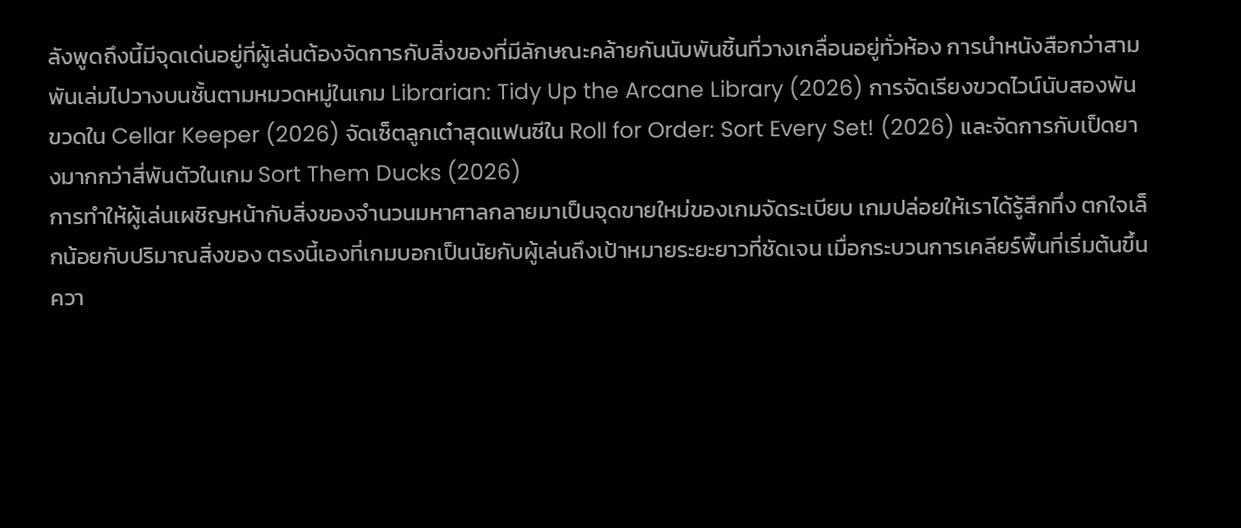ลังพูดถึงนี้มีจุดเด่นอยู่ที่ผู้เล่นต้องจัดการกับสิ่งของที่มีลักษณะคล้ายกันนับพันชิ้นที่วางเกลื่อนอยู่ทั่วห้อง การนำหนังสือกว่าสามพันเล่มไปวางบนชั้นตามหมวดหมู่ในเกม Librarian: Tidy Up the Arcane Library (2026) การจัดเรียงขวดไวน์นับสองพันขวดใน Cellar Keeper (2026) จัดเซ็ตลูกเต๋าสุดแฟนซีใน Roll for Order: Sort Every Set! (2026) และจัดการกับเป็ดยางมากกว่าสี่พันตัวในเกม Sort Them Ducks (2026)
การทำให้ผู้เล่นเผชิญหน้ากับสิ่งของจำนวนมหาศาลกลายมาเป็นจุดขายใหม่ของเกมจัดระเบียบ เกมปล่อยให้เราได้รู้สึกทึ่ง ตกใจเล็กน้อยกับปริมาณสิ่งของ ตรงนี้เองที่เกมบอกเป็นนัยกับผู้เล่นถึงเป้าหมายระยะยาวที่ชัดเจน เมื่อกระบวนการเคลียร์พื้นที่เริ่มต้นขึ้น ควา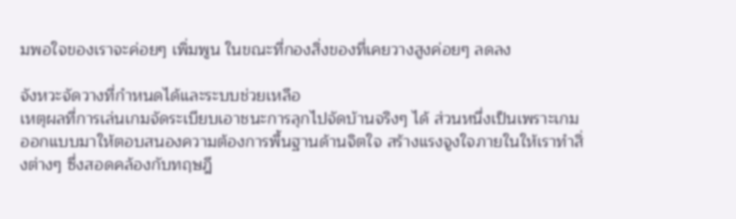มพอใจของเราจะค่อยๆ เพิ่มพูน ในขณะที่กองสิ่งของที่เคยวางสูงค่อยๆ ลดลง

จังหวะจัดวางที่กำหนดได้และระบบช่วยเหลือ
เหตุผลที่การเล่นเกมจัดระเบียบเอาชนะการลุกไปจัดบ้านจริงๆ ได้ ส่วนหนึ่งเป็นเพราะเกมออกแบบมาให้ตอบสนองความต้องการพื้นฐานด้านจิตใจ สร้างแรงจูงใจภายในให้เราทำสิ่งต่างๆ ซึ่งสอดคล้องกับทฤษฎี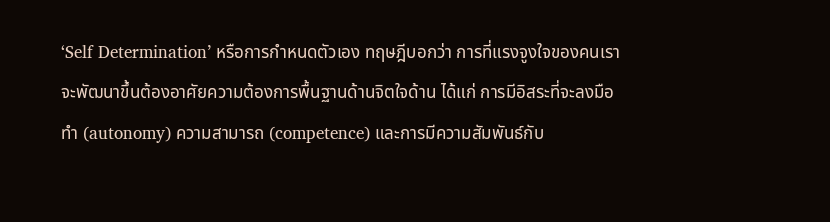‘Self Determination’ หรือการกำหนดตัวเอง ทฤษฎีบอกว่า การที่แรงจูงใจของคนเราจะพัฒนาขึ้นต้องอาศัยความต้องการพื้นฐานด้านจิตใจด้าน ได้แก่ การมีอิสระที่จะลงมือทำ (autonomy) ความสามารถ (competence) และการมีความสัมพันธ์กับ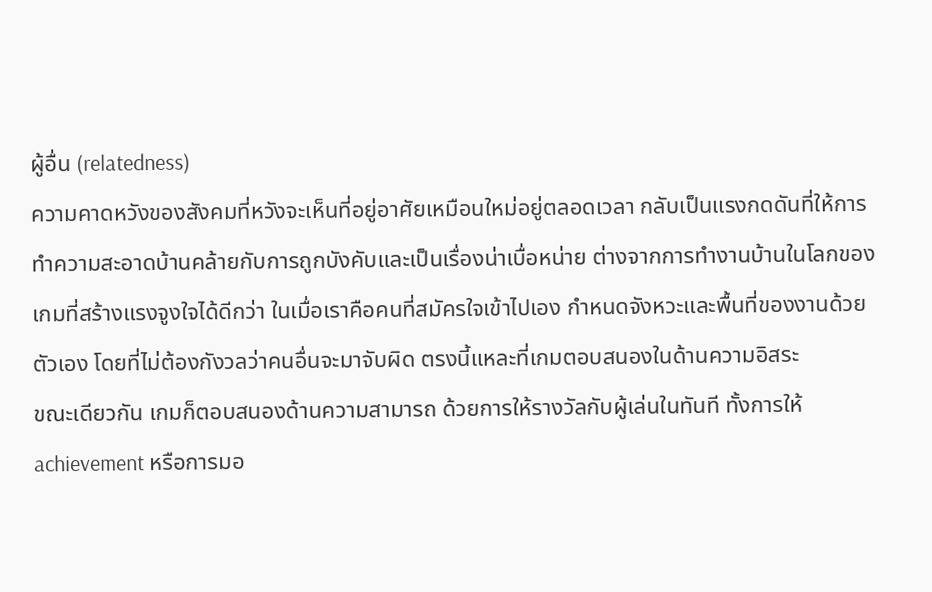ผู้อื่น (relatedness)
ความคาดหวังของสังคมที่หวังจะเห็นที่อยู่อาศัยเหมือนใหม่อยู่ตลอดเวลา กลับเป็นแรงกดดันที่ให้การทำความสะอาดบ้านคล้ายกับการถูกบังคับและเป็นเรื่องน่าเบื่อหน่าย ต่างจากการทำงานบ้านในโลกของเกมที่สร้างแรงจูงใจได้ดีกว่า ในเมื่อเราคือคนที่สมัครใจเข้าไปเอง กำหนดจังหวะและพื้นที่ของงานด้วยตัวเอง โดยที่ไม่ต้องกังวลว่าคนอื่นจะมาจับผิด ตรงนี้แหละที่เกมตอบสนองในด้านความอิสระ
ขณะเดียวกัน เกมก็ตอบสนองด้านความสามารถ ด้วยการให้รางวัลกับผู้เล่นในทันที ทั้งการให้ achievement หรือการมอ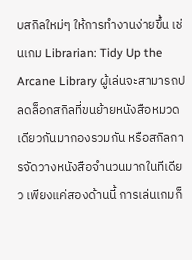บสกิลใหม่ๆ ให้การทำงานง่ายขึ้น เช่นเกม Librarian: Tidy Up the Arcane Library ผู้เล่นจะสามารถปลดล็อกสกิลที่ขนย้ายหนังสือหมวดเดียวกันมากองรวมกัน หรือสกิลการจัดวางหนังสือจำนวนมากในทีเดียว เพียงแค่สองด้านนี้ การเล่นเกมก็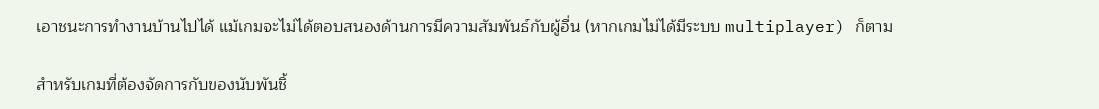เอาชนะการทำงานบ้านไปได้ แม้เกมจะไม่ได้ตอบสนองด้านการมีความสัมพันธ์กับผู้อื่น (หากเกมไม่ได้มีระบบ multiplayer) ก็ตาม

สำหรับเกมที่ต้องจัดการกับของนับพันชิ้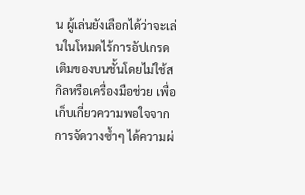น ผู้เล่นยังเลือกได้ว่าจะเล่นในโหมดไร้การอัปเกรด เติมของบนชั้นโดยไม่ใช้สกิลหรือเครื่องมือช่วย เพื่อเก็บเกี่ยวความพอใจจากการจัดวางซ้ำๆ ได้ความผ่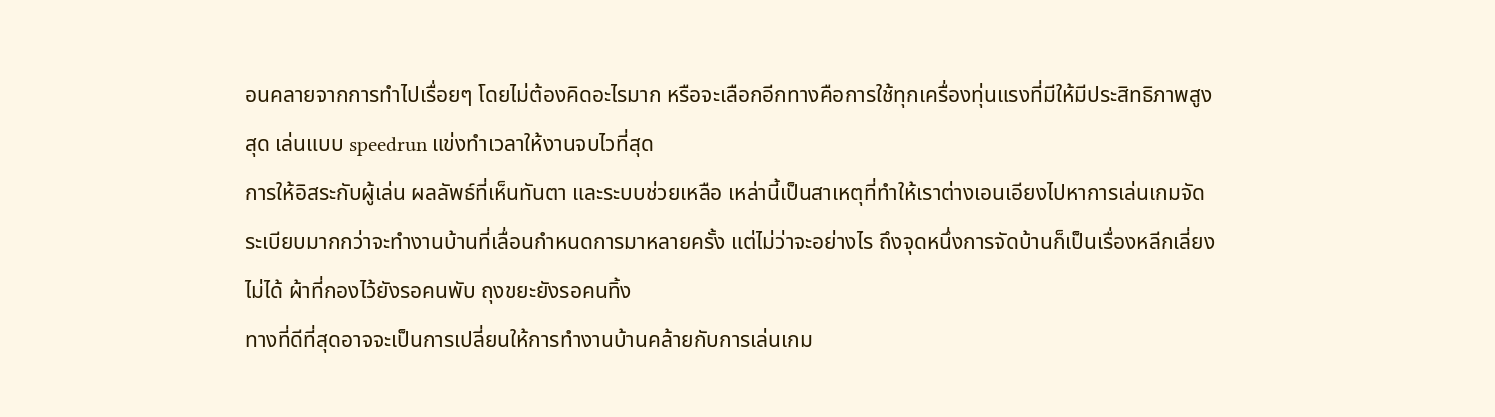อนคลายจากการทำไปเรื่อยๆ โดยไม่ต้องคิดอะไรมาก หรือจะเลือกอีกทางคือการใช้ทุกเครื่องทุ่นแรงที่มีให้มีประสิทธิภาพสูงสุด เล่นแบบ speedrun แข่งทำเวลาให้งานจบไวที่สุด
การให้อิสระกับผู้เล่น ผลลัพธ์ที่เห็นทันตา และระบบช่วยเหลือ เหล่านี้เป็นสาเหตุที่ทำให้เราต่างเอนเอียงไปหาการเล่นเกมจัดระเบียบมากกว่าจะทำงานบ้านที่เลื่อนกำหนดการมาหลายครั้ง แต่ไม่ว่าจะอย่างไร ถึงจุดหนึ่งการจัดบ้านก็เป็นเรื่องหลีกเลี่ยงไม่ได้ ผ้าที่กองไว้ยังรอคนพับ ถุงขยะยังรอคนทิ้ง
ทางที่ดีที่สุดอาจจะเป็นการเปลี่ยนให้การทำงานบ้านคล้ายกับการเล่นเกม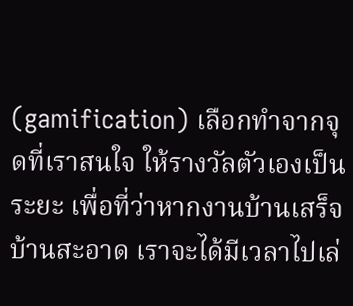(gamification) เลือกทำจากจุดที่เราสนใจ ให้รางวัลตัวเองเป็นระยะ เพื่อที่ว่าหากงานบ้านเสร็จ บ้านสะอาด เราจะได้มีเวลาไปเล่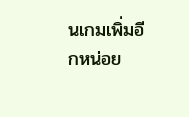นเกมเพิ่มอีกหน่อย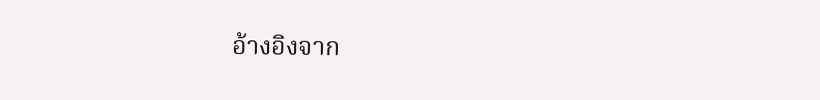อ้างอิงจาก